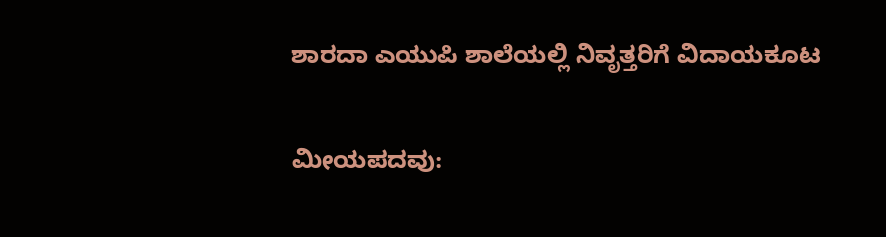ಶಾರದಾ ಎಯುಪಿ ಶಾಲೆಯಲ್ಲಿ ನಿವೃತ್ತರಿಗೆ ವಿದಾಯಕೂಟ

ಮೀಯಪದವು: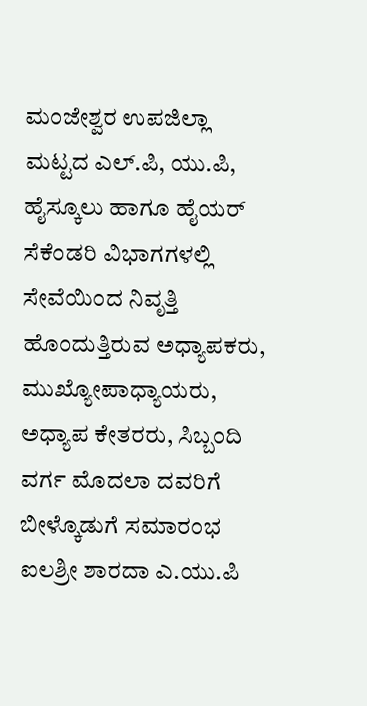ಮಂಜೇಶ್ವರ ಉಪಜಿಲ್ಲಾ ಮಟ್ಟದ ಎಲ್.ಪಿ, ಯು.ಪಿ, ಹೈಸ್ಕೂಲು ಹಾಗೂ ಹೈಯರ್ ಸೆಕೆಂಡರಿ ವಿಭಾಗಗಳಲ್ಲಿ ಸೇವೆಯಿಂದ ನಿವೃತ್ತಿ ಹೊಂದುತ್ತಿರುವ ಅಧ್ಯಾಪಕರು, ಮುಖ್ಯೋಪಾಧ್ಯಾಯರು, ಅಧ್ಯಾಪ ಕೇತರರು, ಸಿಬ್ಬಂದಿ ವರ್ಗ ಮೊದಲಾ ದವರಿಗೆ ಬೀಳ್ಕೊಡುಗೆ ಸಮಾರಂಭ ಐಲಶ್ರೀ ಶಾರದಾ ಎ.ಯು.ಪಿ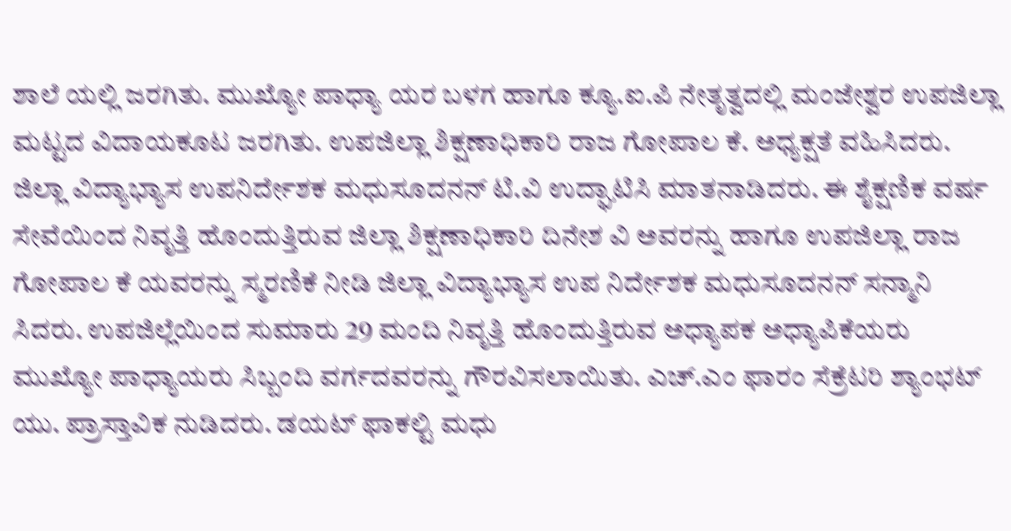ಶಾಲೆ ಯಲ್ಲಿ ಜರಗಿತು. ಮುಖ್ಯೋ ಪಾಧ್ಯಾ ಯರ ಬಳಗ ಹಾಗೂ ಕ್ಯೂ.ಐ.ಪಿ ನೇತೃತ್ವದಲ್ಲಿ ಮಂಜೇಶ್ವರ ಉಪಜಿಲ್ಲಾ ಮಟ್ಟದ ವಿದಾಯಕೂಟ ಜರಗಿತು. ಉಪಜಿಲ್ಲಾ ಶಿಕ್ಷಣಾಧಿಕಾರಿ ರಾಜ ಗೋಪಾಲ ಕೆ. ಅಧ್ಯಕ್ಷತೆ ವಹಿಸಿದರು. ಜಿಲ್ಲಾ ವಿದ್ಯಾಭ್ಯಾಸ ಉಪನಿರ್ದೇಶಕ ಮಧುಸೂದನನ್ ಟಿ.ವಿ ಉದ್ಘಾಟಿಸಿ ಮಾತನಾಡಿದರು. ಈ ಶೈಕ್ಷಣಿಕ ವರ್ಷ ಸೇವೆಯಿಂದ ನಿವೃತ್ತಿ ಹೊಂದುತ್ತಿರುವ ಜಿಲ್ಲಾ ಶಿಕ್ಷಣಾಧಿಕಾರಿ ದಿನೇಶ ವಿ ಅವರನ್ನು ಹಾಗೂ ಉಪಜಿಲ್ಲಾ ರಾಜ ಗೋಪಾಲ ಕೆ ಯವರನ್ನು ಸ್ಮರಣಿಕೆ ನೀಡಿ ಜಿಲ್ಲಾ ವಿದ್ಯಾಭ್ಯಾಸ ಉಪ ನಿರ್ದೇಶಕ ಮಧುಸೂದನನ್ ಸನ್ಮಾನಿ ಸಿದರು. ಉಪಜಿಲ್ಲೆಯಿಂದ ಸುಮಾರು 29 ಮಂದಿ ನಿವೃತ್ತಿ ಹೊಂದುತ್ತಿರುವ ಅಧ್ಯಾಪಕ ಅಧ್ಯಾಪಿಕೆಯರು ಮುಖ್ಯೋ ಪಾಧ್ಯಾಯರು ಸಿಬ್ಬಂದಿ ವರ್ಗದವರನ್ನು ಗೌರವಿಸಲಾಯಿತು. ಎಚ್.ಎಂ ಫಾರಂ ಸೆಕ್ರೆಟರಿ ಶ್ಯಾಂಭಟ್ ಯು. ಪ್ರಾಸ್ತಾವಿಕ ನುಡಿದರು. ಡಯಟ್ ಫಾಕಲ್ಟಿ ಮಧು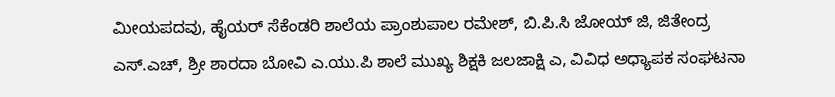ಮೀಯಪದವು, ಹೈಯರ್ ಸೆಕೆಂಡರಿ ಶಾಲೆಯ ಪ್ರಾಂಶುಪಾಲ ರಮೇಶ್, ಬಿ.ಪಿ.ಸಿ ಜೋಯ್ ಜಿ, ಜಿತೇಂದ್ರ ಎಸ್.ಎಚ್, ಶ್ರೀ ಶಾರದಾ ಬೋವಿ ಎ.ಯು.ಪಿ ಶಾಲೆ ಮುಖ್ಯ ಶಿಕ್ಷಕಿ ಜಲಜಾಕ್ಷಿ ಎ, ವಿವಿಧ ಅಧ್ಯಾಪಕ ಸಂಘಟನಾ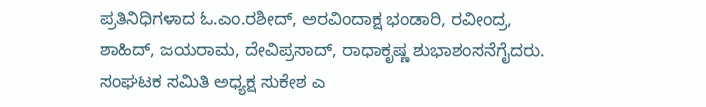ಪ್ರತಿನಿಧಿಗಳಾದ ಓ.ಎಂ.ರಶೀದ್, ಅರವಿಂದಾಕ್ಷ ಭಂಡಾರಿ, ರವೀಂದ್ರ, ಶಾಹಿದ್, ಜಯರಾಮ, ದೇವಿಪ್ರಸಾದ್, ರಾಧಾಕೃಷ್ಣ ಶುಭಾಶಂಸನೆಗೈದರು. ಸಂಘಟಕ ಸಮಿತಿ ಅಧ್ಯಕ್ಷ ಸುಕೇಶ ಎ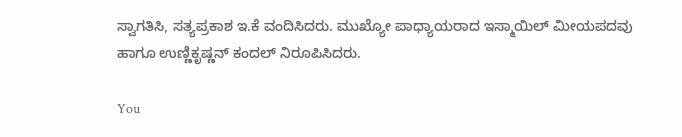ಸ್ವಾಗತಿಸಿ, ಸತ್ಯಪ್ರಕಾಶ ಇ.ಕೆ ವಂದಿಸಿದರು. ಮುಖ್ಯೋ ಪಾಧ್ಯಾಯರಾದ ಇಸ್ಮಾಯಿಲ್ ಮೀಯಪದವು ಹಾಗೂ ಉಣ್ಣಿಕೃಷ್ಣನ್ ಕಂದಲ್ ನಿರೂಪಿಸಿದರು.

You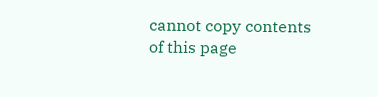cannot copy contents of this page